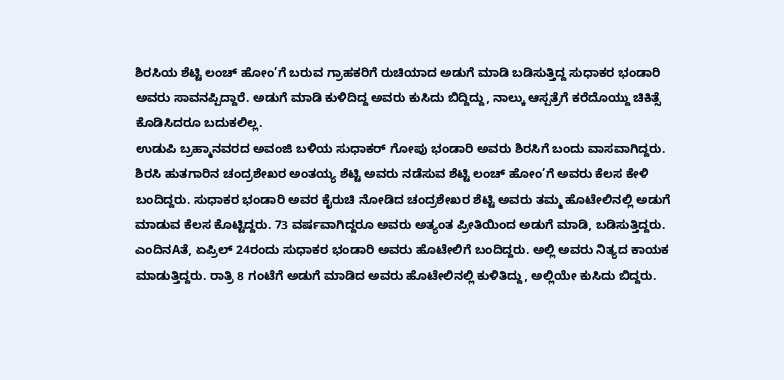ಶಿರಸಿಯ ಶೆಟ್ಟಿ ಲಂಚ್ ಹೋಂ’ಗೆ ಬರುವ ಗ್ರಾಹಕರಿಗೆ ರುಚಿಯಾದ ಅಡುಗೆ ಮಾಡಿ ಬಡಿಸುತ್ತಿದ್ದ ಸುಧಾಕರ ಭಂಡಾರಿ ಅವರು ಸಾವನಪ್ಪಿದ್ದಾರೆ. ಅಡುಗೆ ಮಾಡಿ ಕುಳಿದಿದ್ದ ಅವರು ಕುಸಿದು ಬಿದ್ದಿದ್ದು, ನಾಲ್ಕು ಆಸ್ಪತ್ರೆಗೆ ಕರೆದೊಯ್ದು ಚಿಕಿತ್ಸೆ ಕೊಡಿಸಿದರೂ ಬದುಕಲಿಲ್ಲ.
ಉಡುಪಿ ಬ್ರಹ್ಮಾನವರದ ಅವಂಜಿ ಬಳಿಯ ಸುಧಾಕರ್ ಗೋಪು ಭಂಡಾರಿ ಅವರು ಶಿರಸಿಗೆ ಬಂದು ವಾಸವಾಗಿದ್ದರು. ಶಿರಸಿ ಹುತಗಾರಿನ ಚಂದ್ರಶೇಖರ ಅಂತಯ್ಯ ಶೆಟ್ಟಿ ಅವರು ನಡೆಸುವ ಶೆಟ್ಟಿ ಲಂಚ್ ಹೋಂ’ಗೆ ಅವರು ಕೆಲಸ ಕೇಳಿ ಬಂದಿದ್ದರು. ಸುಧಾಕರ ಭಂಡಾರಿ ಅವರ ಕೈರುಚಿ ನೋಡಿದ ಚಂದ್ರಶೇಖರ ಶೆಟ್ಟಿ ಅವರು ತಮ್ಮ ಹೊಟೇಲಿನಲ್ಲಿ ಅಡುಗೆ ಮಾಡುವ ಕೆಲಸ ಕೊಟ್ಟಿದ್ದರು. 73 ವರ್ಷವಾಗಿದ್ದರೂ ಅವರು ಅತ್ಯಂತ ಪ್ರೀತಿಯಿಂದ ಅಡುಗೆ ಮಾಡಿ, ಬಡಿಸುತ್ತಿದ್ದರು.
ಎಂದಿನAತೆ, ಏಪ್ರಿಲ್ 24ರಂದು ಸುಧಾಕರ ಭಂಡಾರಿ ಅವರು ಹೊಟೇಲಿಗೆ ಬಂದಿದ್ದರು. ಅಲ್ಲಿ ಅವರು ನಿತ್ಯದ ಕಾಯಕ ಮಾಡುತ್ತಿದ್ದರು. ರಾತ್ರಿ 8 ಗಂಟೆಗೆ ಅಡುಗೆ ಮಾಡಿದ ಅವರು ಹೊಟೇಲಿನಲ್ಲಿ ಕುಳಿತಿದ್ದು, ಅಲ್ಲಿಯೇ ಕುಸಿದು ಬಿದ್ದರು.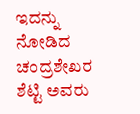ಇದನ್ನು ನೋಡಿದ ಚಂದ್ರಶೇಖರ ಶೆಟ್ಟಿ ಅವರು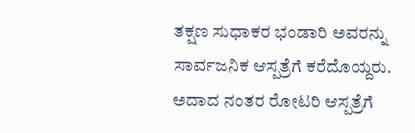ತಕ್ಷಣ ಸುಧಾಕರ ಭಂಡಾರಿ ಅವರನ್ನು ಸಾರ್ವಜನಿಕ ಆಸ್ಪತ್ರೆಗೆ ಕರೆದೊಯ್ದರು. ಅದಾದ ನಂತರ ರೋಟರಿ ಆಸ್ಪತ್ರೆಗೆ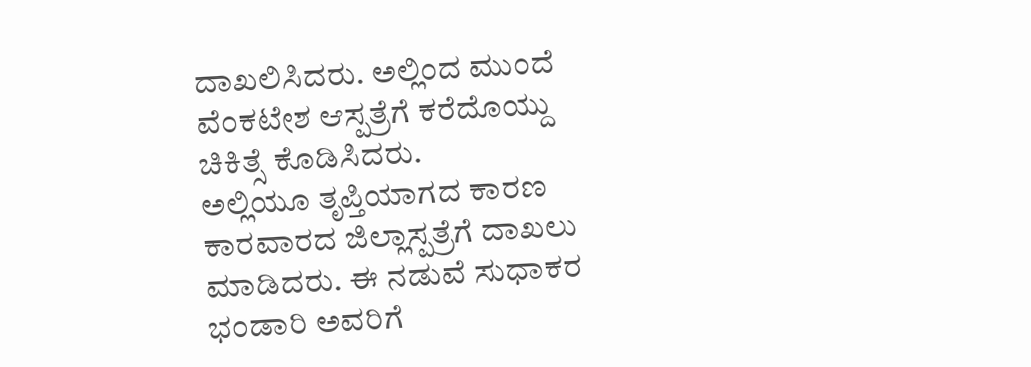ದಾಖಲಿಸಿದರು. ಅಲ್ಲಿಂದ ಮುಂದೆ ವೆಂಕಟೇಶ ಆಸ್ಪತ್ರೆಗೆ ಕರೆದೊಯ್ದು ಚಿಕಿತ್ಸೆ ಕೊಡಿಸಿದರು.
ಅಲ್ಲಿಯೂ ತೃಪ್ತಿಯಾಗದ ಕಾರಣ ಕಾರವಾರದ ಜಿಲ್ಲಾಸ್ಪತ್ರೆಗೆ ದಾಖಲು ಮಾಡಿದರು. ಈ ನಡುವೆ ಸುಧಾಕರ ಭಂಡಾರಿ ಅವರಿಗೆ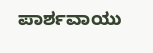ಪಾರ್ಶವಾಯು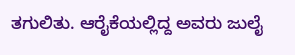ತಗುಲಿತು. ಆರೈಕೆಯಲ್ಲಿದ್ದ ಅವರು ಜುಲೈ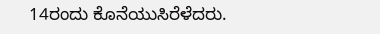14ರಂದು ಕೊನೆಯುಸಿರೆಳೆದರು.